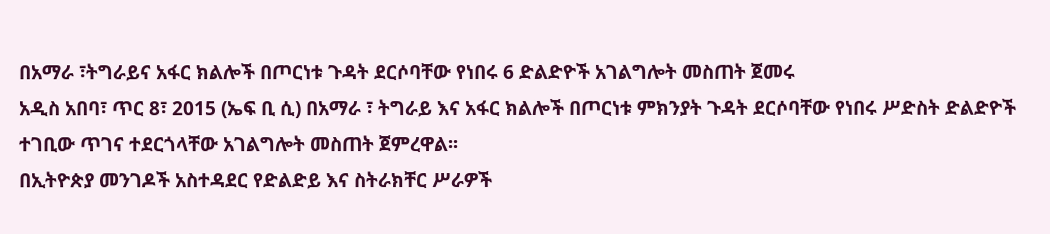በአማራ ፣ትግራይና አፋር ክልሎች በጦርነቱ ጉዳት ደርሶባቸው የነበሩ 6 ድልድዮች አገልግሎት መስጠት ጀመሩ
አዲስ አበባ፣ ጥር 8፣ 2015 (ኤፍ ቢ ሲ) በአማራ ፣ ትግራይ እና አፋር ክልሎች በጦርነቱ ምክንያት ጉዳት ደርሶባቸው የነበሩ ሥድስት ድልድዮች ተገቢው ጥገና ተደርጎላቸው አገልግሎት መስጠት ጀምረዋል፡፡
በኢትዮጵያ መንገዶች አስተዳደር የድልድይ እና ስትራክቸር ሥራዎች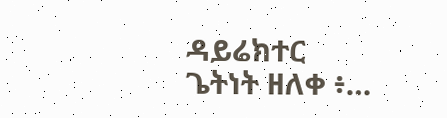ዳይሬክተር ጌትነት ዘለቀ ፥…